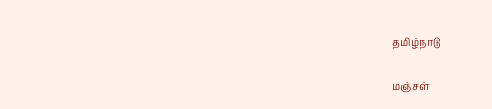தமிழ்நாடு

மஞ்சள்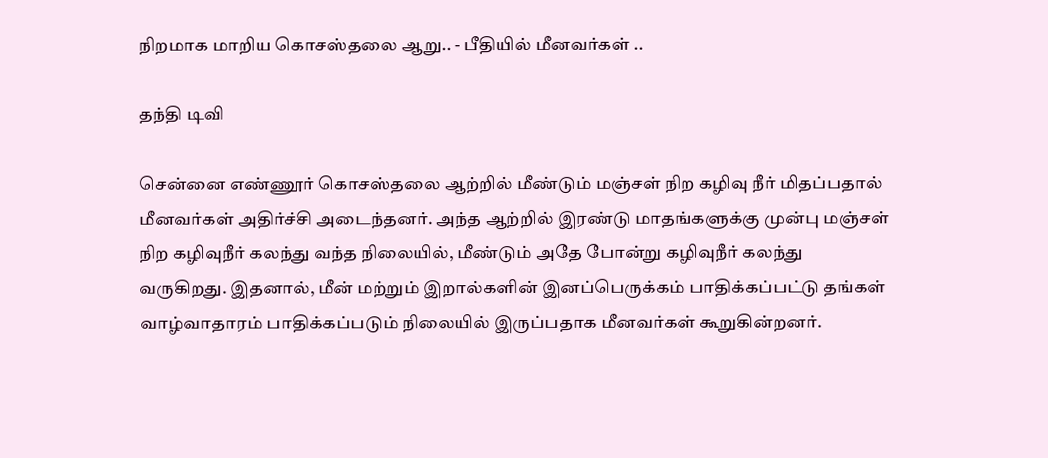நிறமாக மாறிய கொசஸ்தலை ஆறு.. - பீதியில் மீனவர்கள் ..

தந்தி டிவி

சென்னை எண்ணூர் கொசஸ்தலை ஆற்றில் மீண்டும் மஞ்சள் நிற கழிவு நீர் மிதப்பதால் மீனவர்கள் அதிர்ச்சி அடைந்தனர். அந்த ஆற்றில் இரண்டு மாதங்களுக்கு முன்பு மஞ்சள் நிற கழிவுநீர் கலந்து வந்த நிலையில், மீண்டும் அதே போன்று கழிவுநீர் கலந்து வருகிறது. இதனால், மீன் மற்றும் இறால்களின் இனப்பெருக்கம் பாதிக்கப்பட்டு தங்கள் வாழ்வாதாரம் பாதிக்கப்படும் நிலையில் இருப்பதாக மீனவர்கள் கூறுகின்றனர்.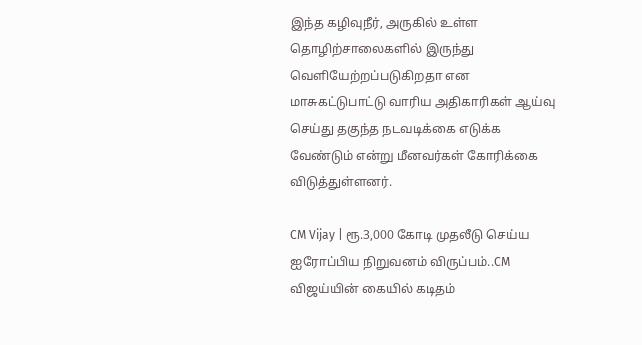இந்த கழிவுநீர், அருகில் உள்ள தொழிற்சாலைகளில் இருந்து வெளியேற்றப்படுகிறதா என மாசுகட்டுபாட்டு வாரிய அதிகாரிகள் ஆய்வு செய்து தகுந்த நடவடிக்கை எடுக்க வேண்டும் என்று மீனவர்கள் கோரிக்கை விடுத்துள்ளனர்.

CM Vijay | ரூ.3,000 கோடி முதலீடு செய்ய ஐரோப்பிய நிறுவனம் விருப்பம்..CM விஜய்யின் கையில் கடிதம்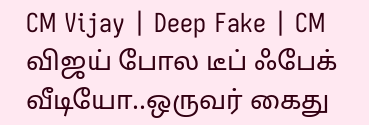CM Vijay | Deep Fake | CM விஜய் போல டீப் ஃபேக் வீடியோ..ஒருவர் கைது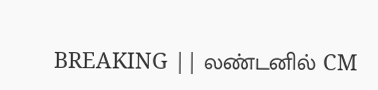BREAKING || லண்டனில் CM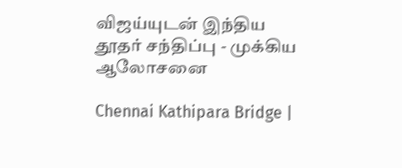விஜய்யுடன் இந்திய தூதர் சந்திப்பு - முக்கிய ஆலோசனை

Chennai Kathipara Bridge |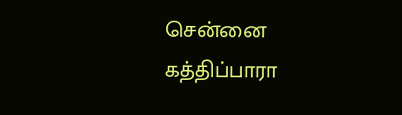சென்னை கத்திப்பாரா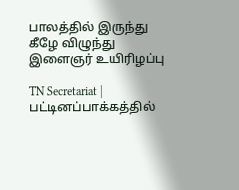பாலத்தில் இருந்து கீழே விழுந்து இளைஞர் உயிரிழப்பு

TN Secretariat | பட்டினப்பாக்கத்தில்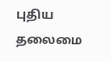புதிய தலைமை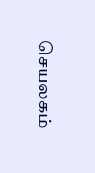செயலகம்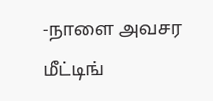-நாளை அவசர மீட்டிங்